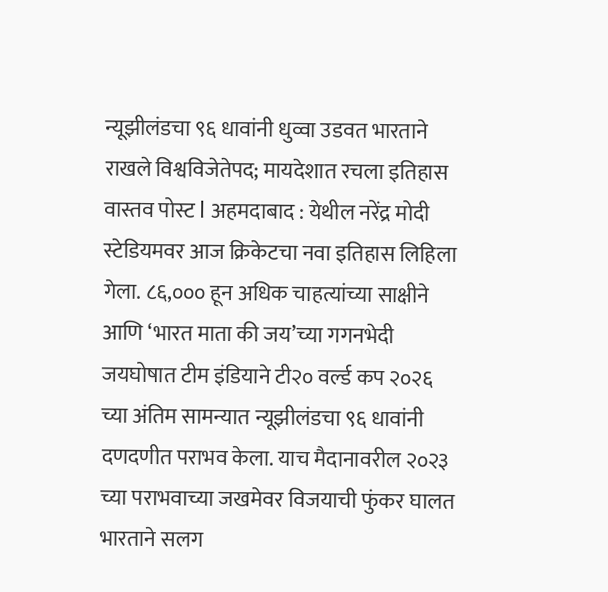न्यूझीलंडचा ९६ धावांनी धुव्वा उडवत भारताने राखले विश्वविजेतेपद; मायदेशात रचला इतिहास
वास्तव पोस्ट l अहमदाबाद : येथील नरेंद्र मोदी स्टेडियमवर आज क्रिकेटचा नवा इतिहास लिहिला गेला. ८६,००० हून अधिक चाहत्यांच्या साक्षीने आणि ‘भारत माता की जय’च्या गगनभेदी जयघोषात टीम इंडियाने टी२० वर्ल्ड कप २०२६ च्या अंतिम सामन्यात न्यूझीलंडचा ९६ धावांनी दणदणीत पराभव केला. याच मैदानावरील २०२३ च्या पराभवाच्या जखमेवर विजयाची फुंकर घालत भारताने सलग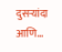दुसऱ्यांदा आणि…